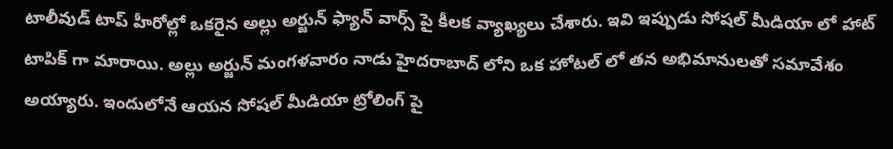టాలీవుడ్ టాప్ హీరోల్లో ఒకరైన అల్లు అర్జున్ ఫ్యాన్ వార్స్ పై కీలక వ్యాఖ్యలు చేశారు. ఇవి ఇప్పుడు సోషల్ మీడియా లో హాట్ టాపిక్ గా మారాయి. అల్లు అర్జున్ మంగళవారం నాడు హైదరాబాద్ లోని ఒక హోటల్ లో తన అభిమానులతో సమావేశం అయ్యారు. ఇందులోనే ఆయన సోషల్ మీడియా ట్రోలింగ్ పై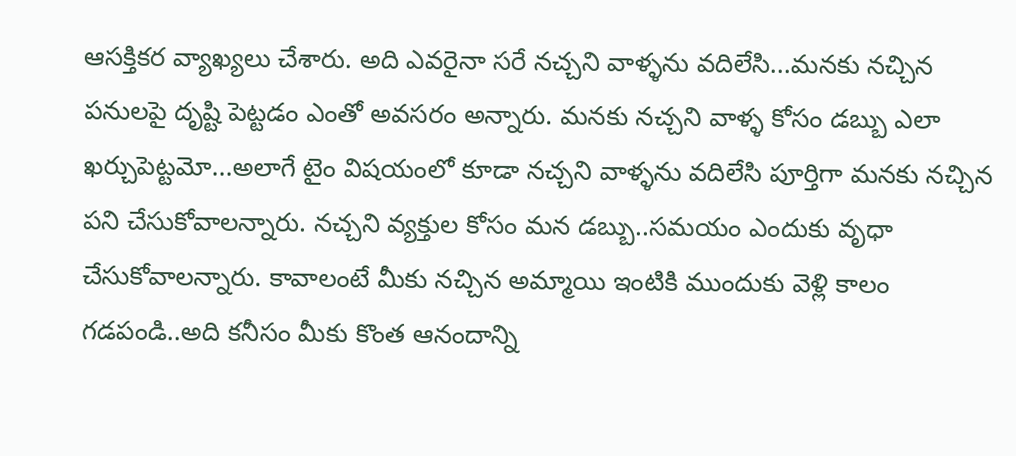ఆసక్తికర వ్యాఖ్యలు చేశారు. అది ఎవరైనా సరే నచ్చని వాళ్ళను వదిలేసి...మనకు నచ్చిన పనులపై దృష్టి పెట్టడం ఎంతో అవసరం అన్నారు. మనకు నచ్చని వాళ్ళ కోసం డబ్బు ఎలా ఖర్చుపెట్టమో...అలాగే టైం విషయంలో కూడా నచ్చని వాళ్ళను వదిలేసి పూర్తిగా మనకు నచ్చిన పని చేసుకోవాలన్నారు. నచ్చని వ్యక్తుల కోసం మన డబ్బు..సమయం ఎందుకు వృధా చేసుకోవాలన్నారు. కావాలంటే మీకు నచ్చిన అమ్మాయి ఇంటికి ముందుకు వెళ్లి కాలం గడపండి..అది కనీసం మీకు కొంత ఆనందాన్ని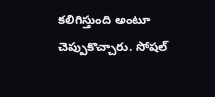కలిగిస్తుంది అంటూ చెప్పుకొచ్చారు. సోషల్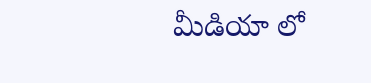మీడియా లో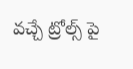వచ్చే ట్రోల్స్ పై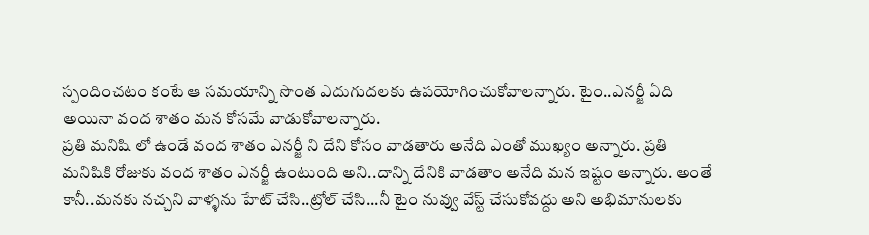స్పందించటం కంటే ఆ సమయాన్ని సొంత ఎదుగుదలకు ఉపయోగించుకోవాలన్నారు. టైం..ఎనర్జీ ఏది అయినా వంద శాతం మన కోసమే వాడుకోవాలన్నారు.
ప్రతి మనిషి లో ఉండే వంద శాతం ఎనర్జీ ని దేని కోసం వాడతారు అనేది ఎంతో ముఖ్యం అన్నారు. ప్రతి మనిషికి రోజుకు వంద శాతం ఎనర్జీ ఉంటుంది అని..దాన్ని దేనికి వాడతాం అనేది మన ఇష్టం అన్నారు. అంతే కానీ..మనకు నచ్చని వాళ్ళను హేట్ చేసి..ట్రోల్ చేసి...నీ టైం నువ్వు వేస్ట్ చేసుకోవద్దు అని అభిమానులకు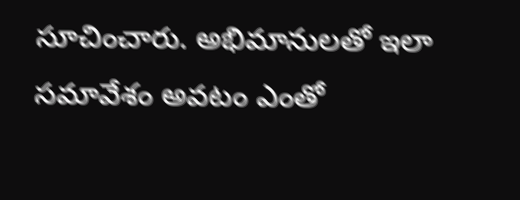సూచించారు. అభిమానులతో ఇలా సమావేశం అవటం ఎంతో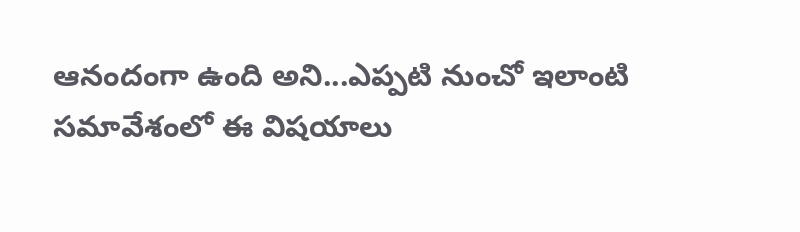ఆనందంగా ఉంది అని...ఎప్పటి నుంచో ఇలాంటి సమావేశంలో ఈ విషయాలు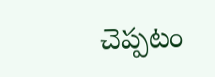చెప్పటం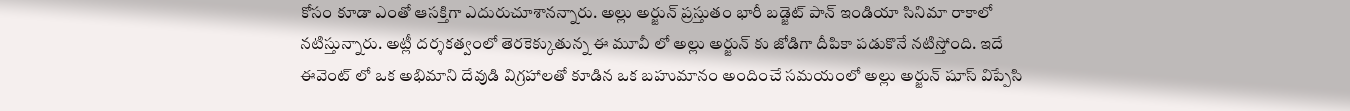కోసం కూడా ఎంతో ఆసక్తిగా ఎదురుచూశానన్నారు. అల్లు అర్జున్ ప్రస్తుతం భారీ బడ్జెట్ పాన్ ఇండియా సినిమా రాకాలో నటిస్తున్నారు. అట్లీ దర్శకత్వంలో తెరకెక్కుతున్న ఈ మూవీ లో అల్లు అర్జున్ కు జోడిగా దీపికా పడుకొనే నటిస్తోంది. ఇదే ఈవెంట్ లో ఒక అభిమాని దేవుడి విగ్రహాలతో కూడిన ఒక బహుమానం అందించే సమయంలో అల్లు అర్జున్ షూస్ విప్పేసి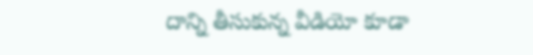దాన్ని తీసుకున్న వీడియో కూడా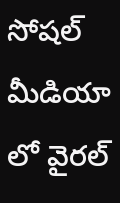సోషల్ మీడియా లో వైరల్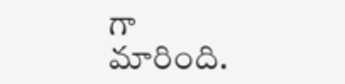గా మారింది.